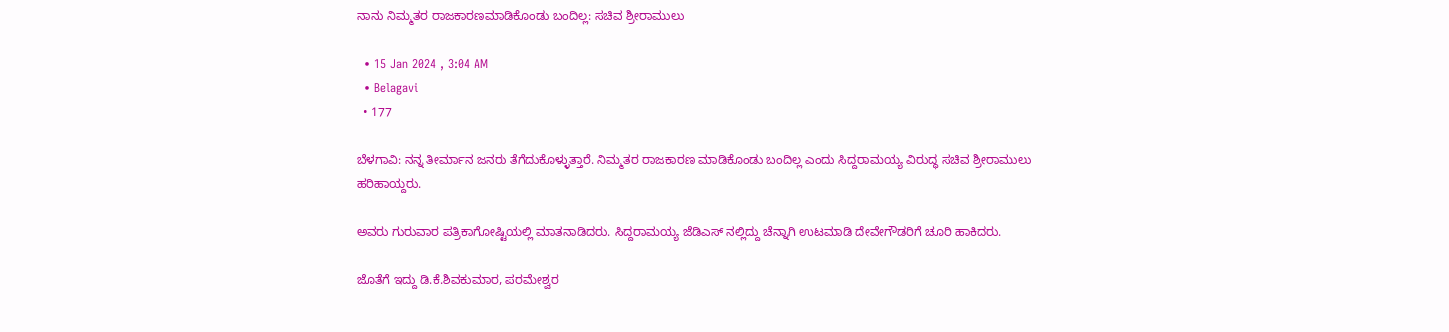ನಾನು ನಿಮ್ಮತರ ರಾಜಕಾರಣ‌ಮಾಡಿಕೊಂಡು ಬಂದಿಲ್ಲ: ಸಚಿವ ಶ್ರೀರಾಮುಲು

  • 15 Jan 2024 , 3:04 AM
  • Belagavi
  • 177

ಬೆಳಗಾವಿ: ನನ್ನ ತೀರ್ಮಾನ ಜನರು ತೆಗೆದುಕೊಳ್ಳುತ್ತಾರೆ. ನಿಮ್ಮತರ ರಾಜಕಾರಣ ಮಾಡಿಕೊಂಡು ಬಂದಿಲ್ಲ ಎಂದು ಸಿದ್ದರಾಮಯ್ಯ ವಿರುದ್ಧ ಸಚಿವ ಶ್ರೀರಾಮುಲು ಹರಿಹಾಯ್ದರು.

ಅವರು ಗುರುವಾರ ಪತ್ರಿಕಾಗೋಷ್ಟಿಯಲ್ಲಿ ಮಾತನಾಡಿದರು. ಸಿದ್ದರಾಮಯ್ಯ ಜೆಡಿಎಸ್ ನಲ್ಲಿದ್ದು ಚೆನ್ನಾಗಿ ಉಟಮಾಡಿ ದೇವೇಗೌಡರಿಗೆ ಚೂರಿ ಹಾಕಿದರು.

ಜೊತೆಗೆ ಇದ್ದು ಡಿ.ಕೆ.ಶಿವಕುಮಾರ, ಪರಮೇಶ್ವರ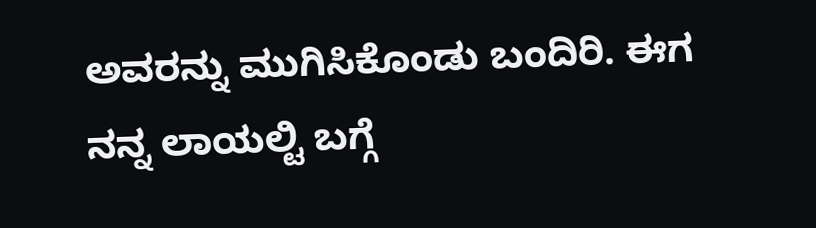ಅವರನ್ನು ಮುಗಿಸಿಕೊಂಡು‌ ಬಂದಿರಿ. ಈಗ ನನ್ನ ಲಾಯಲ್ಟಿ ಬಗ್ಗೆ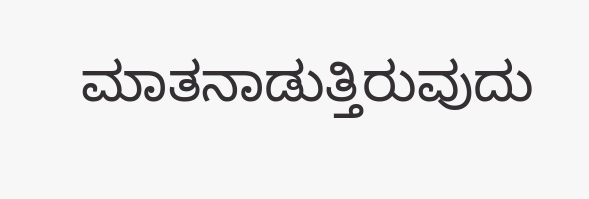ಮಾತನಾಡುತ್ತಿರುವುದು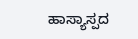ಹಾಸ್ಯಾಸ್ಪದ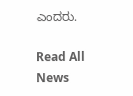ಎಂದರು.

Read All News